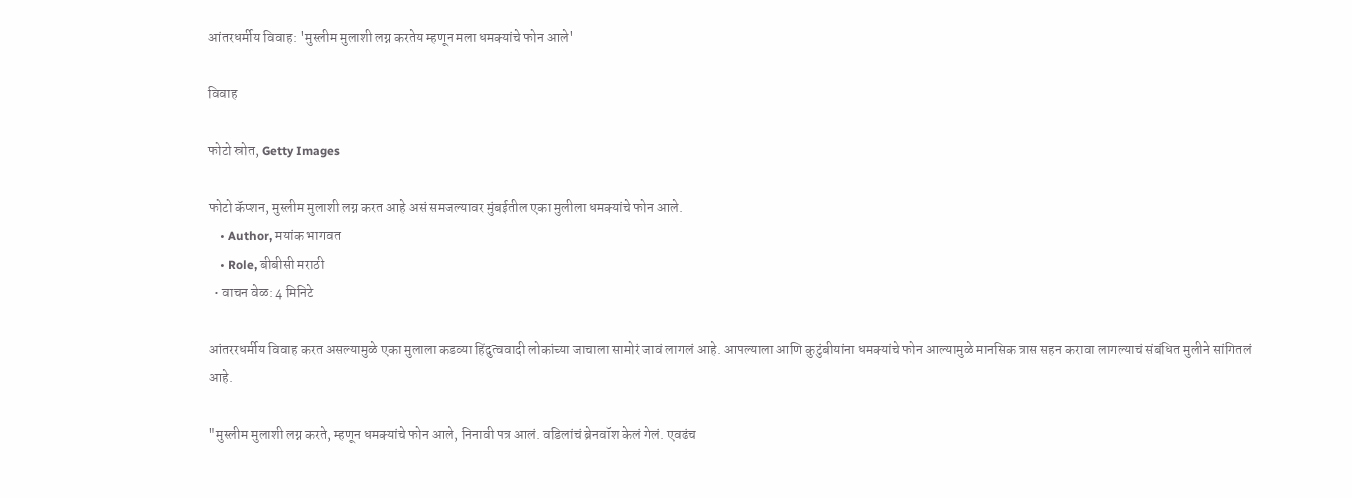आंतरधर्मीय विवाह: 'मुस्लीम मुलाशी लग्न करतेय म्हणून मला धमक्यांचे फोन आले'

विवाह

फोटो स्रोत, Getty Images

फोटो कॅप्शन, मुस्लीम मुलाशी लग्न करत आहे असं समजल्यावर मुंबईतील एका मुलीला धमक्यांचे फोन आले.
    • Author, मयांक भागवत
    • Role, बीबीसी मराठी
  • वाचन वेळ: 4 मिनिटे

आंतररधर्मीय विवाह करत असल्यामुळे एका मुलाला कडव्या हिंदुत्ववादी लोकांच्या जाचाला सामोरं जावं लागलं आहे. आपल्याला आणि कुटुंबीयांना धमक्यांचे फोन आल्यामुळे मानसिक त्रास सहन करावा लागल्याचं संबंधित मुलीने सांगितलं आहे.

"मुस्लीम मुलाशी लग्न करते, म्हणून धमक्यांचे फोन आले, निनावी पत्र आलं. वडिलांचं ब्रेनवॉश केलं गेलं. एवढंच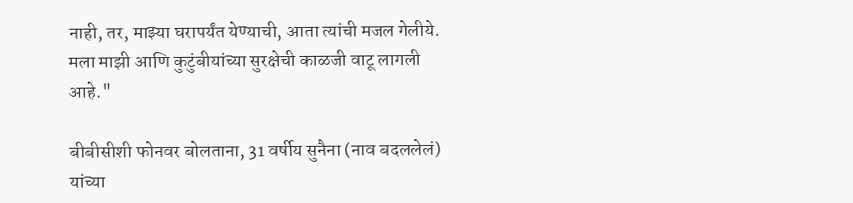नाही, तर, माझ्या घरापर्यंत येण्याची, आता त्यांची मजल गेलीये. मला माझी आणि कुटुंबीयांच्या सुरक्षेची काळजी वाटू लागली आहे."

बीबीसीशी फोनवर बोलताना, 31 वर्षीय सुनैना (नाव बदललेलं) यांच्या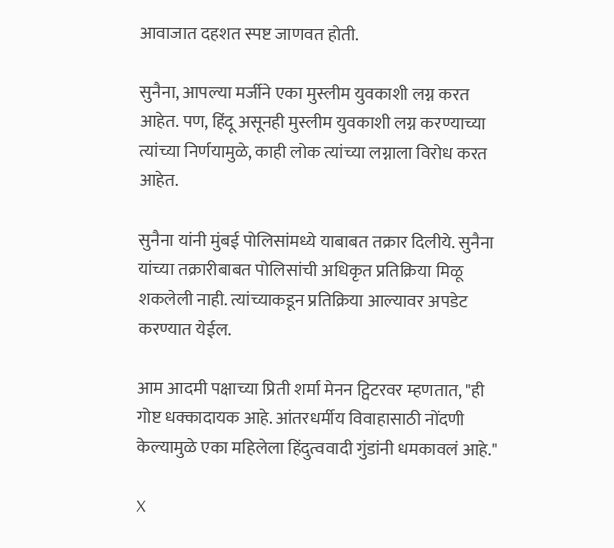आवाजात दहशत स्पष्ट जाणवत होती.

सुनैना, आपल्या मर्जीने एका मुस्लीम युवकाशी लग्न करत आहेत. पण, हिंदू असूनही मुस्लीम युवकाशी लग्न करण्याच्या त्यांच्या निर्णयामुळे, काही लोक त्यांच्या लग्नाला विरोध करत आहेत.

सुनैना यांनी मुंबई पोलिसांमध्ये याबाबत तक्रार दिलीये. सुनैना यांच्या तक्रारीबाबत पोलिसांची अधिकृत प्रतिक्रिया मिळू शकलेली नाही. त्यांच्याकडून प्रतिक्रिया आल्यावर अपडेट करण्यात येईल.

आम आदमी पक्षाच्या प्रिती शर्मा मेनन ट्विटरवर म्हणतात, "ही गोष्ट धक्कादायक आहे. आंतरधर्मीय विवाहासाठी नोंदणी केल्यामुळे एका महिलेला हिंदुत्ववादी गुंडांनी धमकावलं आहे."

X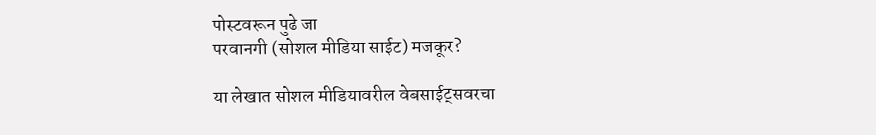पोस्टवरून पुढे जा
परवानगी (सोशल मीडिया साईट) मजकूर?

या लेखात सोशल मीडियावरील वेबसाईट्सवरचा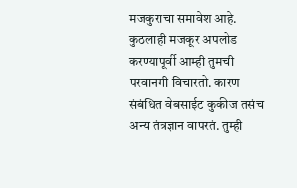मजकुराचा समावेश आहे. कुठलाही मजकूर अपलोड करण्यापूर्वी आम्ही तुमची परवानगी विचारतो. कारण संबंधित वेबसाईट कुकीज तसंच अन्य तंत्रज्ञान वापरतं. तुम्ही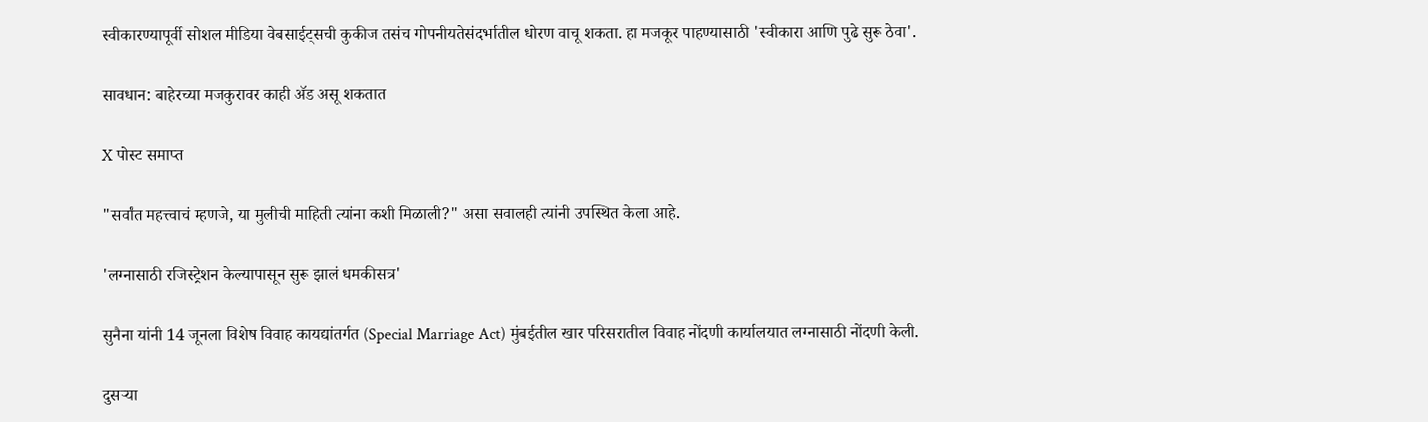स्वीकारण्यापूर्वी सोशल मीडिया वेबसाईट्सची कुकीज तसंच गोपनीयतेसंदर्भातील धोरण वाचू शकता. हा मजकूर पाहण्यासाठी 'स्वीकारा आणि पुढे सुरू ठेवा'.

सावधान: बाहेरच्या मजकुरावर काही ॲड असू शकतात

X पोस्ट समाप्त

"सर्वांत महत्त्वाचं म्हणजे, या मुलीची माहिती त्यांना कशी मिळाली?" असा सवालही त्यांनी उपस्थित केला आहे.

'लग्नासाठी रजिस्ट्रेशन केल्यापासून सुरू झालं धमकीसत्र'

सुनैना यांनी 14 जूनला विशेष विवाह कायद्यांतर्गत (Special Marriage Act) मुंबईतील खार परिसरातील विवाह नोंदणी कार्यालयात लग्नासाठी नोंदणी केली.

दुसऱ्या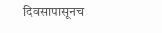दिवसापासूनच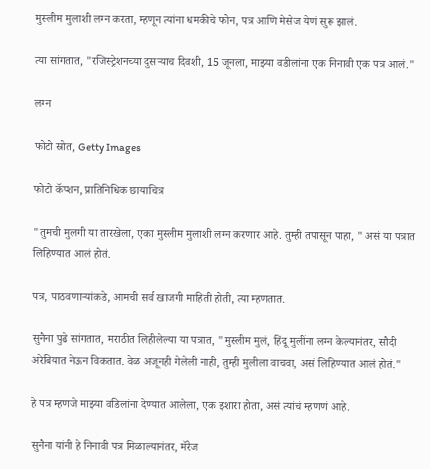मुस्लीम मुलाशी लग्न करता, म्हणून त्यांना धमकीचे फोन, पत्र आणि मेसेज येणं सुरू झालं.

त्या सांगतात, "रजिस्ट्रेशनच्या दुसऱ्याच दिवशी, 15 जूनला, माझ्या वडीलांना एक निनावी एक पत्र आलं."

लग्न

फोटो स्रोत, Getty Images

फोटो कॅप्शन, प्रातिनिधिक छायाचित्र

"तुमची मुलगी या तारखेला, एका मुस्लीम मुलाशी लग्न करणार आहे. तुम्ही तपासून पाहा, " असं या पत्रात लिहिण्यात आलं होतं.

पत्र, पाठवणाऱ्यांकडे, आमची सर्व खाजगी माहिती होती, त्या म्हणतात.

सुनैना पुढे सांगतात, मराठीत लिहीलेल्या या पत्रात, "मुस्लीम मुलं, हिंदू मुलींना लग्न केल्यानंतर, सौदी अरेबियात नेऊन विकतात. वेळ अजूनही गेलेली नाही, तुम्ही मुलीला वाचवा, असं लिहिण्यात आलं होतं."

हे पत्र म्हणजे माझ्या वडिलांना देण्यात आलेला, एक इशारा होता, असं त्यांचं म्हणणं आहे.

सुनैना यांनी हे निनावी पत्र मिळाल्यानंतर, मॅरेज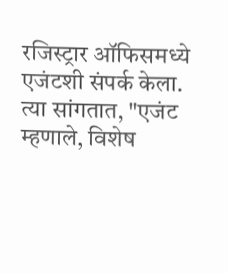रजिस्ट्रार ऑफिसमध्ये एजंटशी संपर्क केला. त्या सांगतात, "एजंट म्हणाले, विशेष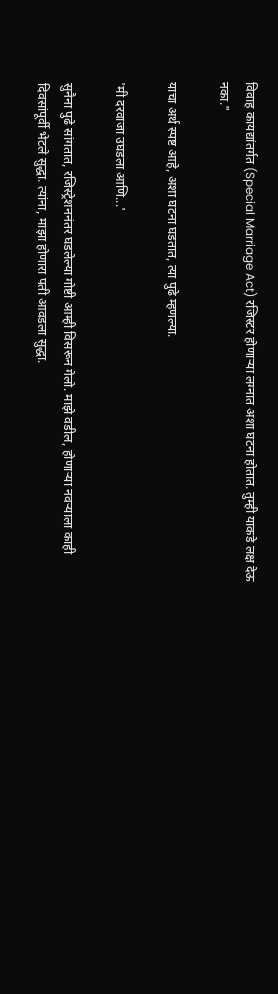विवाह कायद्यांतर्गत (Special Marriage Act) रजिस्टर होणाऱ्या लग्नात अशा घटना होतात. तुम्ही याकडे लक्ष देऊ नका."

याचा अर्थ स्पष्ट आहे, अशा घटना घडतात, त्या पुढे म्हणल्या.

'मी दरवाजा उघडला आणि...'

सुनैना पुढे सांगतात, रजिस्ट्रेशननंतर घडलेल्या गोष्टी आम्ही विसरून गेलो. माझे वडील, होणाऱ्या नवऱ्याला काही दिवसांपूर्वी भेटले सुद्धा. त्यांना, माझा होणारा पती आवडला सुद्धा.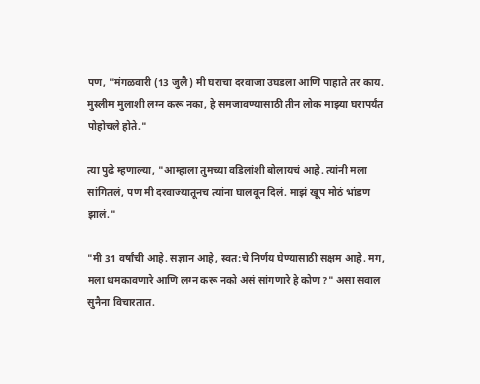पण, "मंगळवारी (13 जुलै) मी घराचा दरवाजा उघडला आणि पाहाते तर काय. मुस्लीम मुलाशी लग्न करू नका, हे समजावण्यासाठी तीन लोक माझ्या घरापर्यंत पोहोचले होते."

त्या पुढे म्हणाल्या, "आम्हाला तुमच्या वडिलांशी बोलायचं आहे. त्यांनी मला सांगितलं, पण मी दरवाज्यातूनच त्यांना घालवून दिलं. माझं खूप मोठं भांडण झालं."

"मी 31 वर्षांची आहे. सज्ञान आहे, स्वत:चे निर्णय घेण्यासाठी सक्षम आहे. मग, मला धमकावणारे आणि लग्न करू नको असं सांगणारे हे कोण?" असा सवाल सुनैना विचारतात.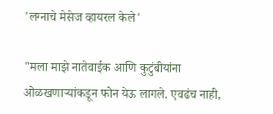'लग्नाचे मेसेज व्हायरल केले'

"मला माझे नातेवाईक आणि कुटुंबीयांना ओळखणाऱ्यांकडून फोन येऊ लागले. एवढंच नाही,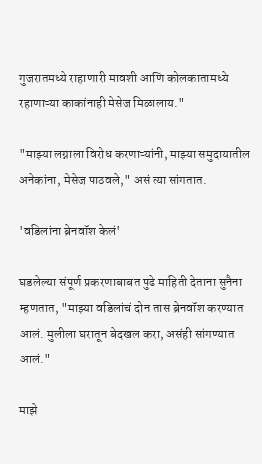गुजरातमध्ये राहाणारी मावशी आणि कोलकातामध्ये रहाणाऱ्या काकांनाही मेसेज मिळालाय."

"माझ्या लग्नाला विरोध करणाऱ्यांनी, माझ्या समुदायातील अनेकांना, मेसेज पाठवले," असं त्या सांगतात.

'वडिलांना ब्रेनवॉश केलं'

घडलेल्या संपूर्ण प्रकरणाबाबत पुढे माहिती देताना सुनैना म्हणतात, "माझ्या वडिलांचं दोन तास ब्रेनवॉश करण्यात आलं. मुलीला घरातून बेदखल करा, असंही सांगण्यात आलं."

माझे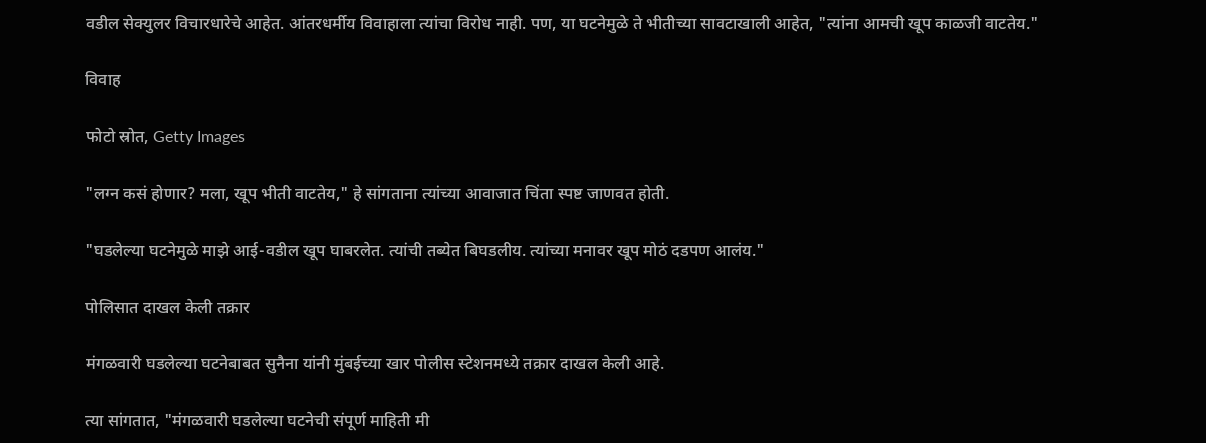वडील सेक्युलर विचारधारेचे आहेत. आंतरधर्मीय विवाहाला त्यांचा विरोध नाही. पण, या घटनेमुळे ते भीतीच्या सावटाखाली आहेत, "त्यांना आमची खूप काळजी वाटतेय."

विवाह

फोटो स्रोत, Getty Images

"लग्न कसं होणार? मला, खूप भीती वाटतेय," हे सांगताना त्यांच्या आवाजात चिंता स्पष्ट जाणवत होती.

"घडलेल्या घटनेमुळे माझे आई-वडील खूप घाबरलेत. त्यांची तब्येत बिघडलीय. त्यांच्या मनावर खूप मोठं दडपण आलंय."

पोलिसात दाखल केली तक्रार

मंगळवारी घडलेल्या घटनेबाबत सुनैना यांनी मुंबईच्या खार पोलीस स्टेशनमध्ये तक्रार दाखल केली आहे.

त्या सांगतात, "मंगळवारी घडलेल्या घटनेची संपूर्ण माहिती मी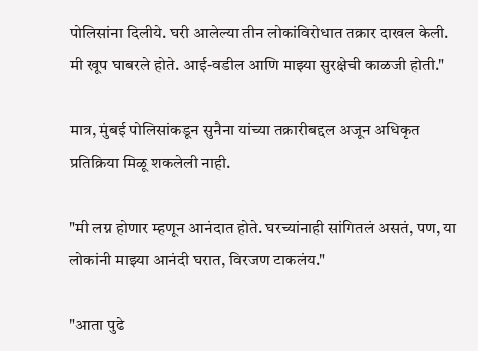पोलिसांना दिलीये. घरी आलेल्या तीन लोकांविरोधात तक्रार दाखल केली. मी खूप घाबरले होते. आई-वडील आणि माझ्या सुरक्षेची काळजी होती."

मात्र, मुंबई पोलिसांकडून सुनैना यांच्या तक्रारीबद्दल अजून अधिकृत प्रतिक्रिया मिळू शकलेली नाही.

"मी लग्न होणार म्हणून आनंदात होते. घरच्यांनाही सांगितलं असतं, पण, या लोकांनी माझ्या आनंदी घरात, विरजण टाकलंय."

"आता पुढे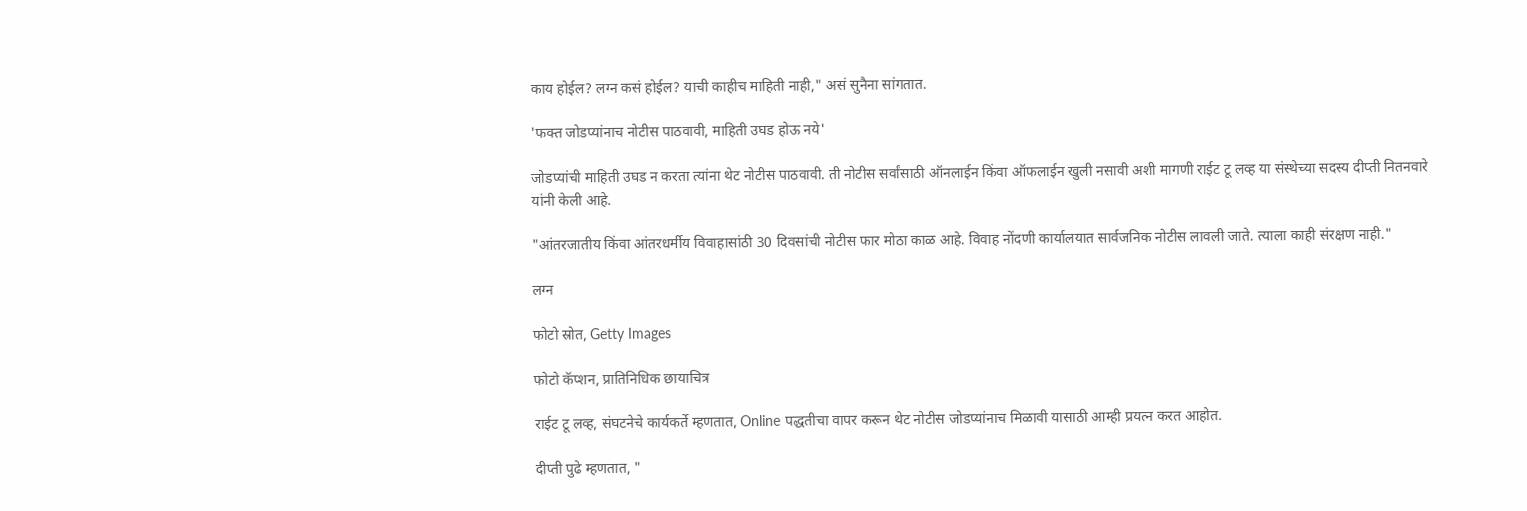काय होईल? लग्न कसं होईल? याची काहीच माहिती नाही," असं सुनैना सांगतात.

'फक्त जोडप्यांनाच नोटीस पाठवावी, माहिती उघड होऊ नये'

जोडप्यांची माहिती उघड न करता त्यांना थेट नोटीस पाठवावी. ती नोटीस सर्वांसाठी ऑनलाईन किंवा ऑफलाईन खुली नसावी अशी मागणी राईट टू लव्ह या संस्थेच्या सदस्य दीप्ती नितनवारे यांनी केली आहे.

"आंतरजातीय किंवा आंतरधर्मीय विवाहासांठी 30 दिवसांची नोटीस फार मोठा काळ आहे. विवाह नोंदणी कार्यालयात सार्वजनिक नोटीस लावली जाते. त्याला काही संरक्षण नाही."

लग्न

फोटो स्रोत, Getty Images

फोटो कॅप्शन, प्रातिनिधिक छायाचित्र

राईट टू लव्ह, संघटनेचे कार्यकर्ते म्हणतात, Online पद्धतीचा वापर करून थेट नोटीस जोडप्यांनाच मिळावी यासाठी आम्ही प्रयत्न करत आहोत.

दीप्ती पुढे म्हणतात, "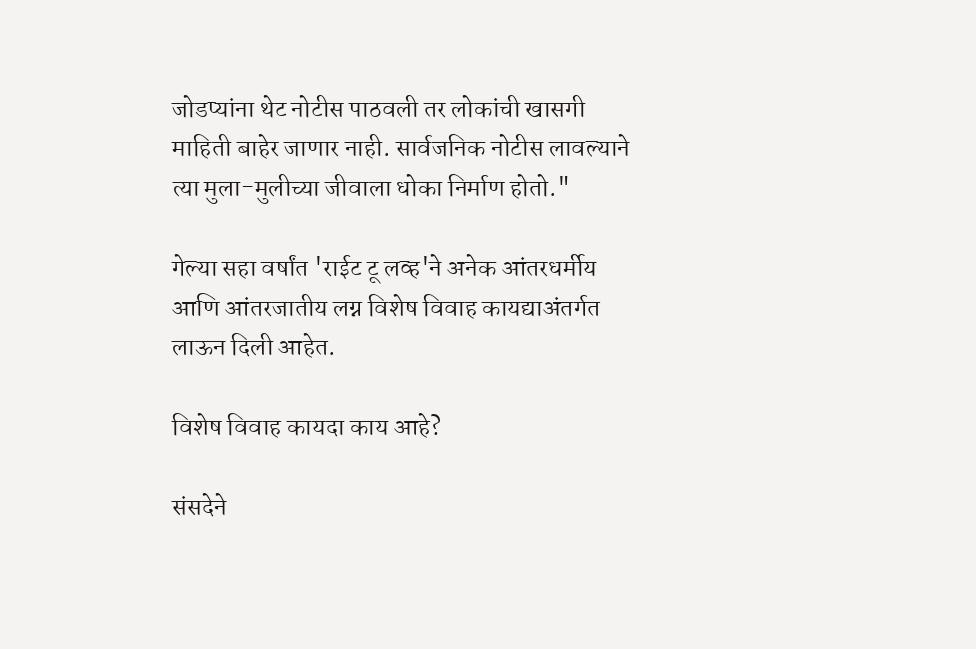जोडप्यांना थेट नोटीस पाठवली तर लोकांची खासगी माहिती बाहेर जाणार नाही. सार्वजनिक नोटीस लावल्याने त्या मुला-मुलीच्या जीवाला धोका निर्माण होतो."

गेल्या सहा वर्षांत 'राईट टू लव्ह'ने अनेक आंतरधर्मीय आणि आंतरजातीय लग्न विशेष विवाह कायद्याअंतर्गत लाऊन दिली आहेत.

विशेष विवाह कायदा काय आहे?

संसदेने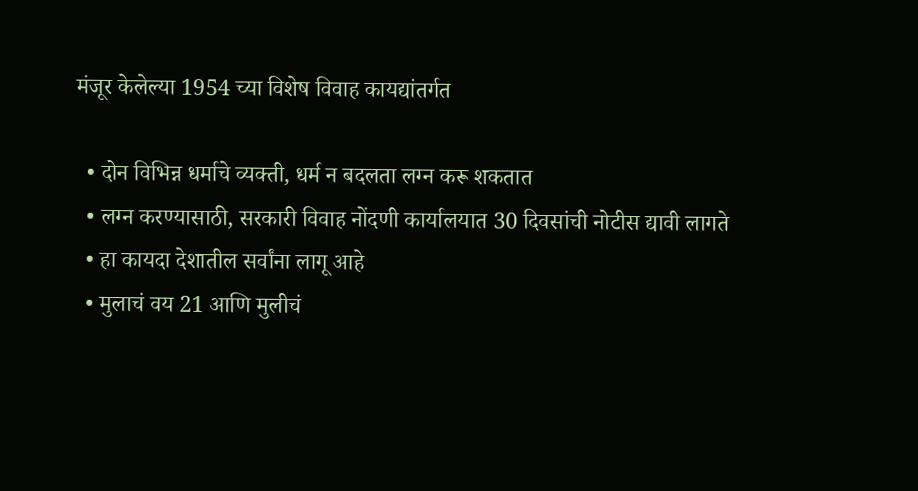मंजूर केलेल्या 1954 च्या विशेष विवाह कायद्यांतर्गत

  • दोन विभिन्न धर्माचे व्यक्ती, धर्म न बदलता लग्न करू शकतात
  • लग्न करण्यासाठी, सरकारी विवाह नोंदणी कार्यालयात 30 दिवसांची नोटीस द्यावी लागते
  • हा कायदा देशातील सर्वांना लागू आहे
  • मुलाचं वय 21 आणि मुलीचं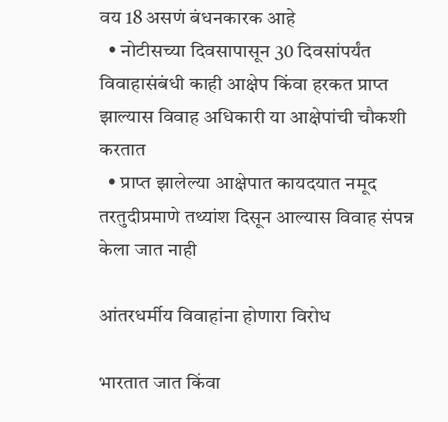वय 18 असणं बंधनकारक आहे
  • नोटीसच्या दिवसापासून 30 दिवसांपर्यंत विवाहासंबंधी काही आक्षेप किंवा हरकत प्राप्त झाल्यास विवाह अधिकारी या आक्षेपांची चौकशी करतात
  • प्राप्त झालेल्या आक्षेपात कायदयात नमूद तरतुदीप्रमाणे तथ्यांश दिसून आल्यास विवाह संपन्न केला जात नाही

आंतरधर्मीय विवाहांना होणारा विरोध

भारतात जात किंवा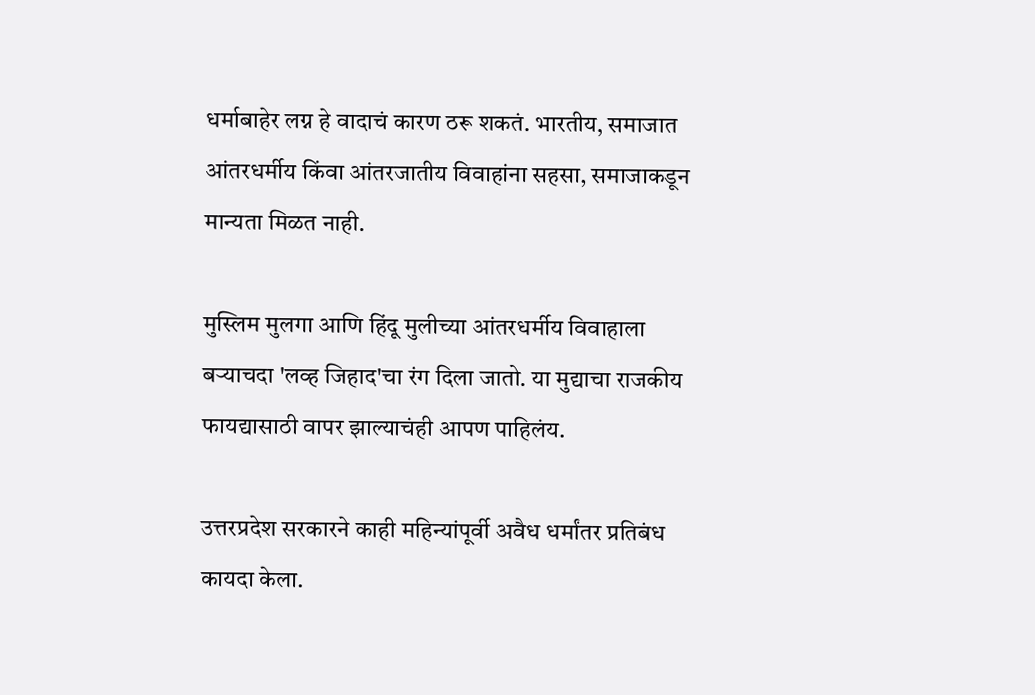धर्माबाहेर लग्न हे वादाचं कारण ठरू शकतं. भारतीय, समाजात आंतरधर्मीय किंवा आंतरजातीय विवाहांना सहसा, समाजाकडून मान्यता मिळत नाही.

मुस्लिम मुलगा आणि हिंदू मुलीच्या आंतरधर्मीय विवाहाला बऱ्याचदा 'लव्ह जिहाद'चा रंग दिला जातो. या मुद्याचा राजकीय फायद्यासाठी वापर झाल्याचंही आपण पाहिलंय.

उत्तरप्रदेश सरकारने काही महिन्यांपूर्वी अवैध धर्मांतर प्रतिबंध कायदा केला.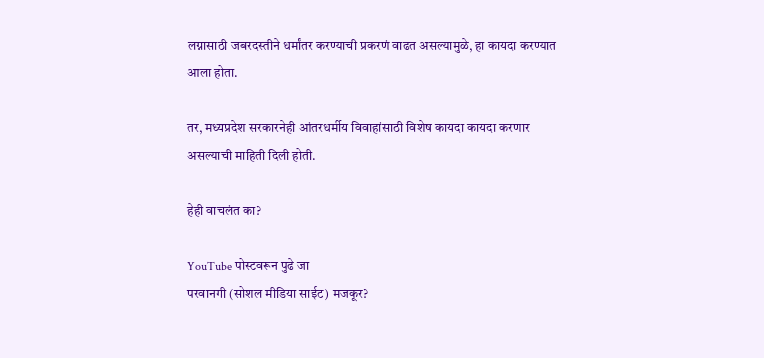लग्नासाठी जबरदस्तीने धर्मांतर करण्याची प्रकरणं वाढत असल्यामुळे, हा कायदा करण्यात आला होता.

तर, मध्यप्रदेश सरकारनेही आंतरधर्मीय विवाहांसाठी विशेष कायदा कायदा करणार असल्याची माहिती दिली होती.

हेही वाचलंत का?

YouTube पोस्टवरून पुढे जा
परवानगी (सोशल मीडिया साईट) मजकूर?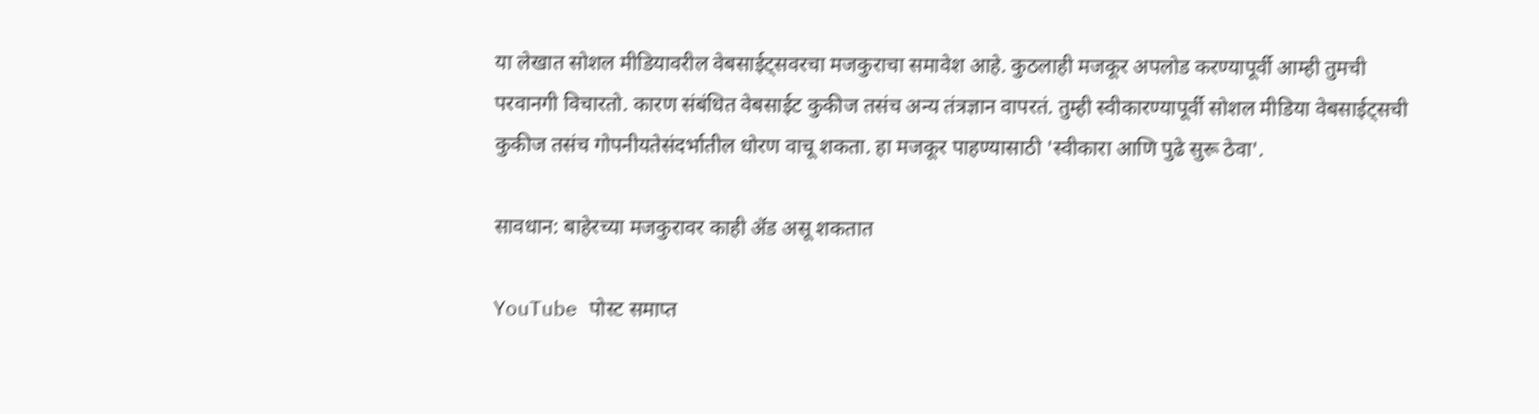या लेखात सोशल मीडियावरील वेबसाईट्सवरचा मजकुराचा समावेश आहे. कुठलाही मजकूर अपलोड करण्यापूर्वी आम्ही तुमची परवानगी विचारतो. कारण संबंधित वेबसाईट कुकीज तसंच अन्य तंत्रज्ञान वापरतं. तुम्ही स्वीकारण्यापूर्वी सोशल मीडिया वेबसाईट्सची कुकीज तसंच गोपनीयतेसंदर्भातील धोरण वाचू शकता. हा मजकूर पाहण्यासाठी 'स्वीकारा आणि पुढे सुरू ठेवा'.

सावधान: बाहेरच्या मजकुरावर काही ॲड असू शकतात

YouTube पोस्ट समाप्त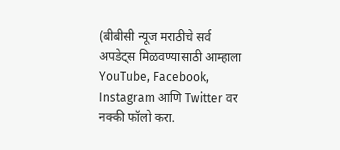(बीबीसी न्यूज मराठीचे सर्व अपडेट्स मिळवण्यासाठी आम्हाला YouTube, Facebook, Instagram आणि Twitter वर नक्की फॉलो करा.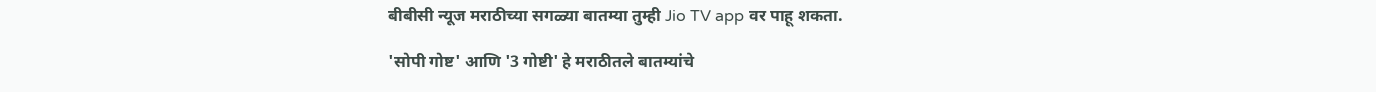बीबीसी न्यूज मराठीच्या सगळ्या बातम्या तुम्ही Jio TV app वर पाहू शकता.

'सोपी गोष्ट' आणि '3 गोष्टी' हे मराठीतले बातम्यांचे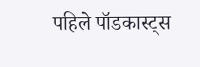पहिले पॉडकास्ट्स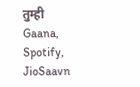तुम्ही Gaana, Spotify, JioSaavn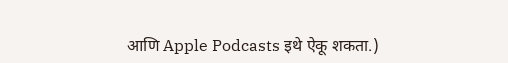आणि Apple Podcasts इथे ऐकू शकता.)